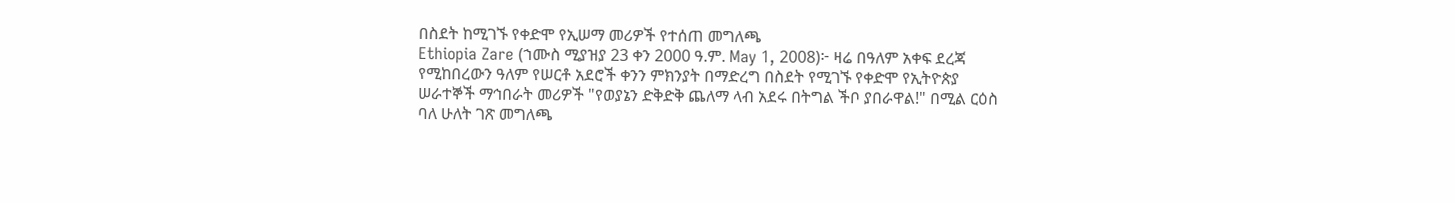በስደት ከሚገኙ የቀድሞ የኢሠማ መሪዎች የተሰጠ መግለጫ
Ethiopia Zare (ኀሙስ ሚያዝያ 23 ቀን 2000 ዓ.ም. May 1, 2008)፦ ዛሬ በዓለም አቀፍ ደረጃ የሚከበረውን ዓለም የሠርቶ አደሮች ቀንን ምክንያት በማድረግ በስደት የሚገኙ የቀድሞ የኢትዮጵያ ሠራተኞች ማኅበራት መሪዎች "የወያኔን ድቅድቅ ጨለማ ላብ አደሩ በትግል ችቦ ያበራዋል!" በሚል ርዕስ ባለ ሁለት ገጽ መግለጫ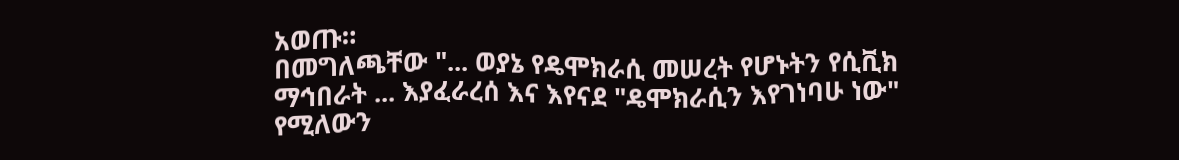አወጡ።
በመግለጫቸው "... ወያኔ የዴሞክራሲ መሠረት የሆኑትን የሲቪክ ማኅበራት ... እያፈራረሰ እና እየናደ "ዴሞክራሲን እየገነባሁ ነው" የሚለውን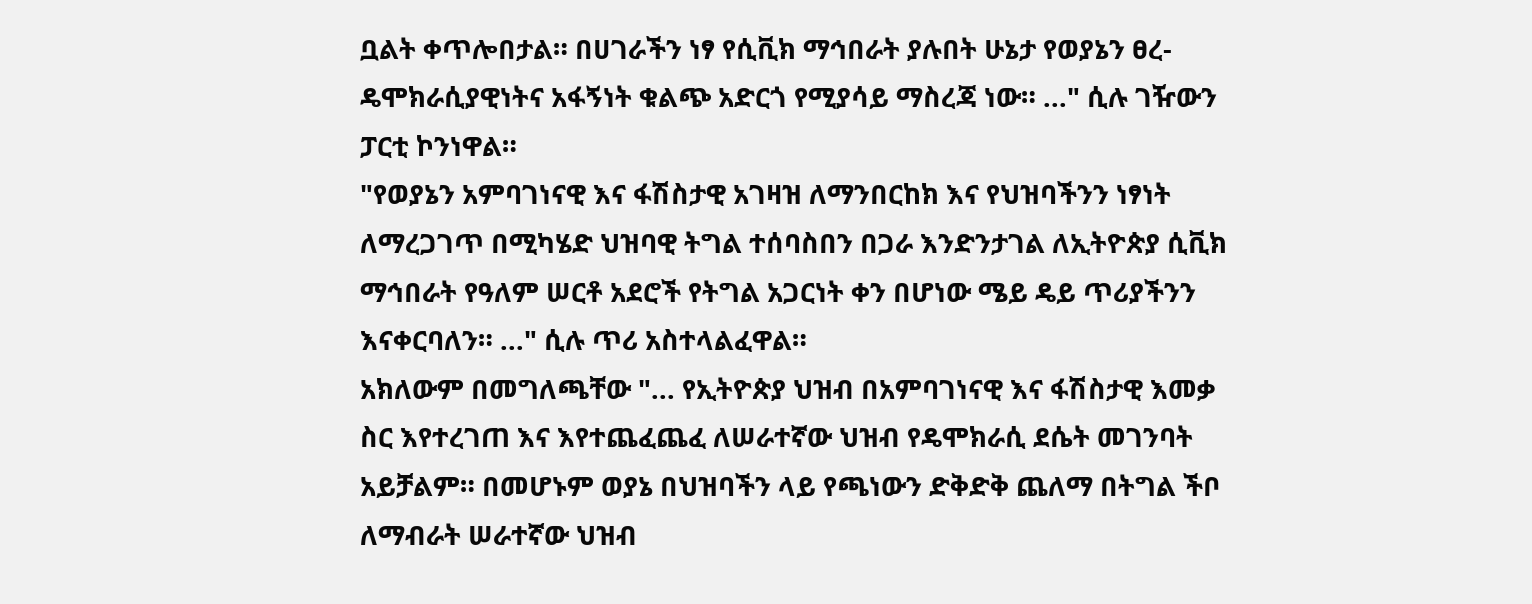ቧልት ቀጥሎበታል። በሀገራችን ነፃ የሲቪክ ማኅበራት ያሉበት ሁኔታ የወያኔን ፀረ-ዴሞክራሲያዊነትና አፋኝነት ቁልጭ አድርጎ የሚያሳይ ማስረጃ ነው። ..." ሲሉ ገዥውን ፓርቲ ኮንነዋል።
"የወያኔን አምባገነናዊ እና ፋሽስታዊ አገዛዝ ለማንበርከክ እና የህዝባችንን ነፃነት ለማረጋገጥ በሚካሄድ ህዝባዊ ትግል ተሰባስበን በጋራ እንድንታገል ለኢትዮጵያ ሲቪክ ማኅበራት የዓለም ሠርቶ አደሮች የትግል አጋርነት ቀን በሆነው ሜይ ዴይ ጥሪያችንን እናቀርባለን። ..." ሲሉ ጥሪ አስተላልፈዋል።
አክለውም በመግለጫቸው "... የኢትዮጵያ ህዝብ በአምባገነናዊ እና ፋሽስታዊ እመቃ ስር እየተረገጠ እና እየተጨፈጨፈ ለሠራተኛው ህዝብ የዴሞክራሲ ደሴት መገንባት አይቻልም። በመሆኑም ወያኔ በህዝባችን ላይ የጫነውን ድቅድቅ ጨለማ በትግል ችቦ ለማብራት ሠራተኛው ህዝብ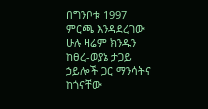በግንቦቱ 1997 ምርጫ እንዳደረገው ሁሉ ዛሬም ክንዱን ከፀረ-ወያኔ ታጋይ ኃይሎች ጋር ማንሳትና ከጎናቸው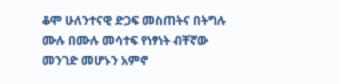ቆሞ ሁለንተናዊ ድጋፍ መስጠትና በትግሉ ሙሉ በሙሉ መሳተፍ የነፃነት ብቸኛው መንገድ መሆኑን አምኖ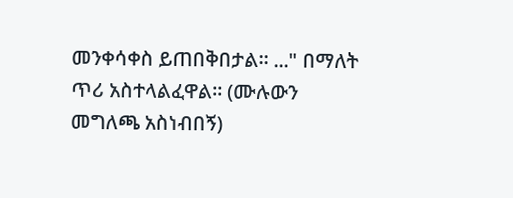መንቀሳቀስ ይጠበቅበታል። ..." በማለት ጥሪ አስተላልፈዋል። (ሙሉውን መግለጫ አስነብበኝ)